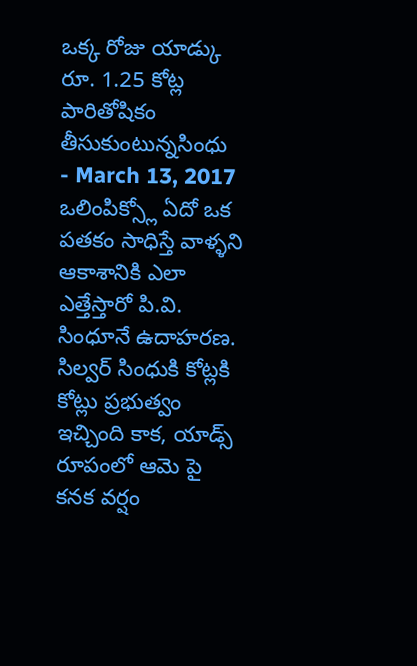ఒక్క రోజు యాడ్కు రూ. 1.25 కోట్ల పారితోషికం తీసుకుంటున్నసింధు
- March 13, 2017
ఒలింపిక్స్లో ఏదో ఒక పతకం సాధిస్తే వాళ్ళని ఆకాశానికి ఎలా ఎత్తేస్తారో పి.వి. సింధూనే ఉదాహరణ. సిల్వర్ సింధుకి కోట్లకి కోట్లు ప్రభుత్వం ఇచ్చింది కాక, యాడ్స్ రూపంలో ఆమె పై కనక వర్షం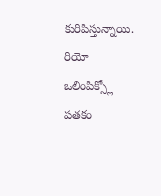కురిపిస్తున్నాయి. రియో ఒలింపిక్స్లో పతకం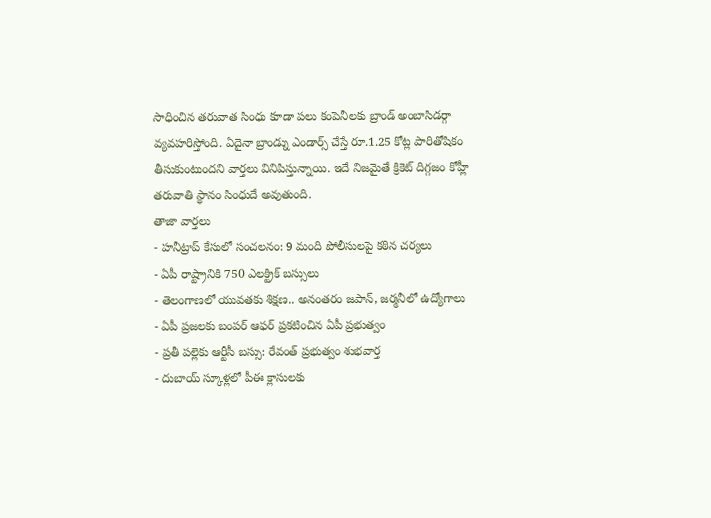సాధించిన తరువాత సింధు కూడా పలు కంపెనీలకు బ్రాండ్ అంబాసిడర్గా వ్యవహరిస్తోంది. ఏదైనా బ్రాండ్ను ఎండార్స్ చేస్తే రూ.1.25 కోట్ల పారితోషికం తీసుకుంటుందని వార్తలు వినిపిస్తున్నాయి. ఇదే నిజమైతే క్రికెట్ దిగ్గజం కోహ్లీ తరువాతి స్థానం సింధుదే అవుతుంది.
తాజా వార్తలు
- హనీట్రాప్ కేసులో సంచలనం: 9 మంది పోలీసులపై కఠిన చర్యలు
- ఏపీ రాష్ట్రానికి 750 ఎలక్ట్రిక్ బస్సులు
- తెలంగాణలో యువతకు శిక్షణ.. అనంతరం జపాన్, జర్మనీలో ఉద్యోగాలు
- ఏపీ ప్రజలకు బంపర్ ఆఫర్ ప్రకటించిన ఏపీ ప్రభుత్వం
- ప్రతీ పల్లెకు ఆర్టీసీ బస్సు: రేవంత్ ప్రభుత్వం శుభవార్త
- దుబాయ్ స్కూళ్లలో పీఈ క్లాసులకు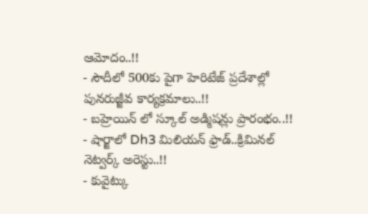ఆమోదం..!!
- సౌదీలో 500కు పైగా హెరిటేజ్ ప్రదేశాల్లో పునరుజ్జీవ కార్యక్రమాలు..!!
- బహ్రెయిన్ లో స్కూల్ అడ్మిషన్లు ప్రారంభం..!!
- షార్జాలో Dh3 మిలియన్ ఫ్రాడ్..క్రిమినల్ నెట్వర్క్ అరెస్టు..!!
- కువైట్కు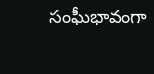సంఘీభావంగా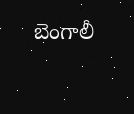బెంగాలీ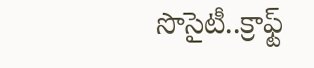సొసైటీ..క్రాఫ్ట్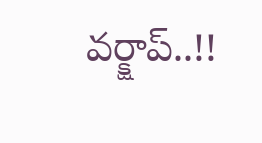వర్క్షాప్..!!